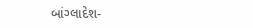બાંગ્લાદેશ-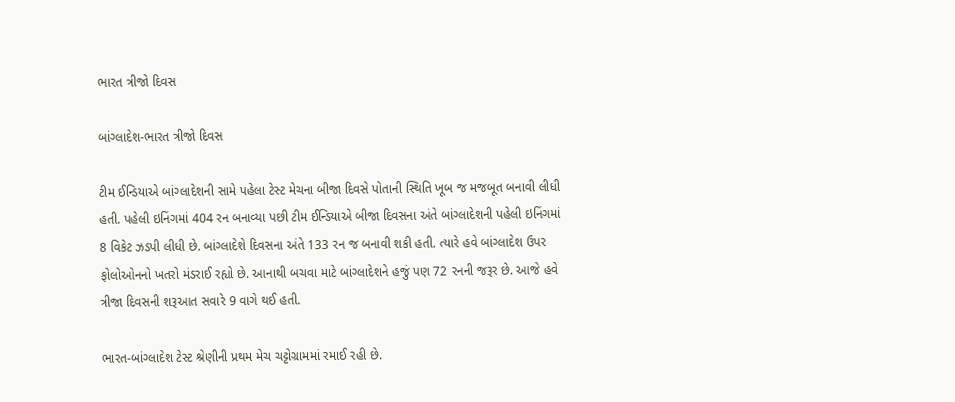ભારત ત્રીજો દિવસ

બાંગ્લાદેશ-ભારત ત્રીજો દિવસ

ટીમ ઈન્ડિયાએ બાંગ્લાદેશની સામે પહેલા ટેસ્ટ મેચના બીજા દિવસે પોતાની સ્થિતિ ખૂબ જ મજબૂત બનાવી લીધી હતી. પહેલી ઇનિંગમાં 404 રન બનાવ્યા પછી ટીમ ઈન્ડિયાએ બીજા દિવસના અંતે બાંગ્લાદેશની પહેલી ઇનિંગમાં 8 વિકેટ ઝડપી લીધી છે. બાંગ્લાદેશે દિવસના અંતે 133 રન જ બનાવી શકી હતી. ત્યારે હવે બાંગ્લાદેશ ઉપર ફોલોઓનનો ખતરો મંડરાઈ રહ્યો છે. આનાથી બચવા માટે બાંગ્લાદેશને હજું પણ 72 રનની જરૂર છે. આજે હવે ત્રીજા દિવસની શરૂઆત સવારે 9 વાગે થઈ હતી.

ભારત-બાંગ્લાદેશ ટેસ્ટ શ્રેણીની પ્રથમ મેચ ચટ્ટોગ્રામમાં રમાઈ રહી છે.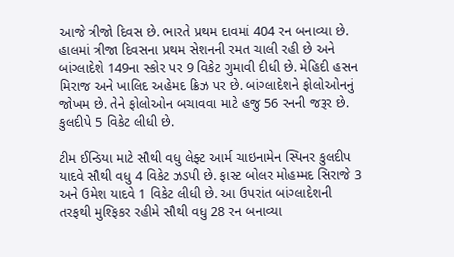આજે ત્રીજો દિવસ છે. ભારતે પ્રથમ દાવમાં 404 રન બનાવ્યા છે. હાલમાં ત્રીજા દિવસના પ્રથમ સેશનની રમત ચાલી રહી છે અને બાંગ્લાદેશે 149ના સ્કોર પર 9 વિકેટ ગુમાવી દીધી છે. મેહિદી હસન મિરાજ અને ખાલિદ અહેમદ ક્રિઝ પર છે. બાંગ્લાદેશને ફોલોઓનનું જોખમ છે. તેને ફોલોઓન બચાવવા માટે હજુ 56 રનની જરૂર છે. કુલદીપે 5 વિકેટ લીધી છે.

ટીમ ઈન્ડિયા માટે સૌથી વધુ લેફ્ટ આર્મ ચાઇનામેન સ્પિનર કુલદીપ યાદવે સૌથી વધુ 4 વિકેટ ઝડપી છે. ફાસ્ટ બોલર મોહમ્મદ સિરાજે 3 અને ઉમેશ યાદવે 1 વિકેટ લીધી છે. આ ઉપરાંત બાંગ્લાદેશની તરફથી મુશ્ફિકર રહીમે સૌથી વધુ 28 રન બનાવ્યા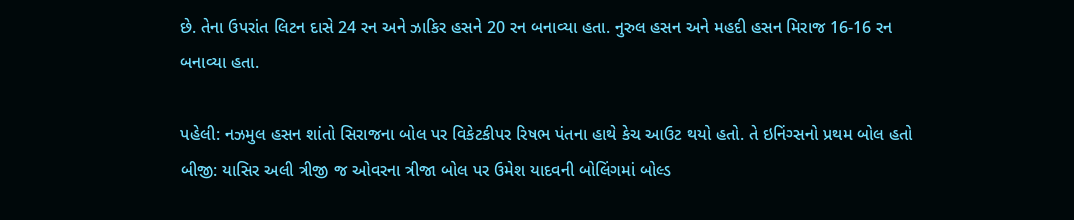છે. તેના ઉપરાંત લિટન દાસે 24 રન અને ઝાકિર હસને 20 રન બનાવ્યા હતા. નુરુલ હસન અને મહદી હસન મિરાજ 16-16 રન બનાવ્યા હતા.

પહેલી: નઝમુલ હસન શાંતો સિરાજના બોલ પર વિકેટકીપર રિષભ પંતના હાથે કેચ આઉટ થયો હતો. તે ઇનિંગ્સનો પ્રથમ બોલ હતો
બીજી: યાસિર અલી ત્રીજી જ ઓવરના ત્રીજા બોલ પર ઉમેશ યાદવની બોલિંગમાં બોલ્ડ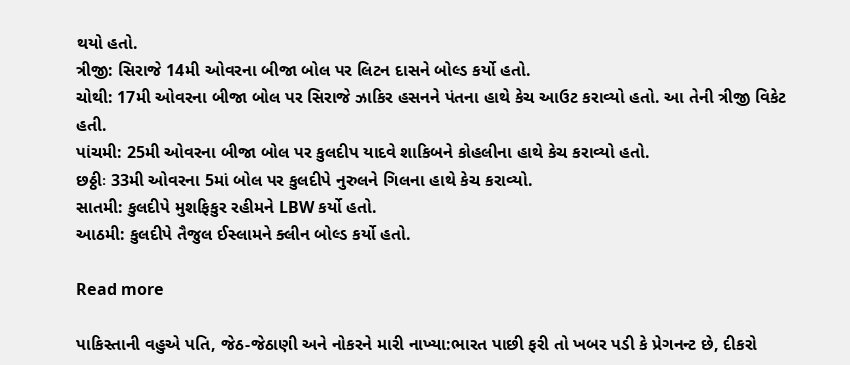થયો હતો.
ત્રીજી: સિરાજે 14મી ઓવરના બીજા બોલ પર લિટન દાસને બોલ્ડ કર્યો હતો.
ચોથી: 17મી ઓવરના બીજા બોલ પર સિરાજે ઝાકિર હસનને પંતના હાથે કેચ આઉટ કરાવ્યો હતો. આ તેની ત્રીજી વિકેટ હતી.
પાંચમી: 25મી ઓવરના બીજા બોલ પર કુલદીપ યાદવે શાકિબને કોહલીના હાથે કેચ કરાવ્યો હતો.
છઠ્ઠીઃ 33મી ઓવરના 5માં બોલ પર કુલદીપે નુરુલને ગિલના હાથે કેચ કરાવ્યો.
સાતમી: કુલદીપે મુશફિકુર રહીમને LBW કર્યો હતો.
આઠમી: કુલદીપે તૈજુલ ઈસ્લામને ક્લીન બોલ્ડ કર્યો હતો.

Read more

પાકિસ્તાની વહુએ પતિ, જેઠ-જેઠાણી અને નોકરને મારી નાખ્યા:ભારત પાછી ફરી તો ખબર પડી કે પ્રેગનન્ટ છે, દીકરો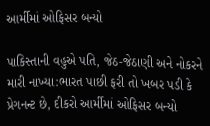આર્મીમાં ઓફિસર બન્યો

પાકિસ્તાની વહુએ પતિ, જેઠ-જેઠાણી અને નોકરને મારી નાખ્યા:ભારત પાછી ફરી તો ખબર પડી કે પ્રેગનન્ટ છે, દીકરો આર્મીમાં ઓફિસર બન્યો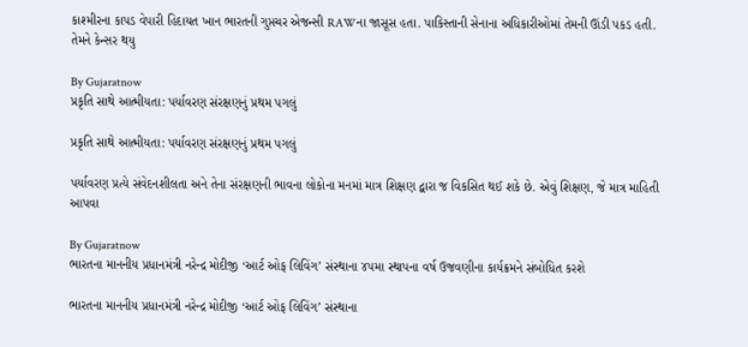કાશ્મીરના કાપડ વેપારી હિદાયત ખાન ભારતની ગુપ્તચર એજન્સી RAWના જાસૂસ હતા. પાકિસ્તાની સેનાના અધિકારીઓમાં તેમની ઊંડી પકડ હતી. તેમને કેન્સર થયુ

By Gujaratnow
પ્રકૃતિ સાથે આત્મીયતા: પર્યાવરણ સંરક્ષણનું પ્રથમ પગલું

પ્રકૃતિ સાથે આત્મીયતા: પર્યાવરણ સંરક્ષણનું પ્રથમ પગલું

પર્યાવરણ પ્રત્યે સંવેદનશીલતા અને તેના સંરક્ષણની ભાવના લોકોના મનમાં માત્ર શિક્ષણ દ્વારા જ વિકસિત થઈ શકે છે. એવું શિક્ષણ, જે માત્ર માહિતી આપવા

By Gujaratnow
ભારતના માનનીય પ્રધાનમંત્રી નરેન્દ્ર મોદીજી ‘આર્ટ ઓફ લિવિંગ’ સંસ્થાના ૪૫મા સ્થાપના વર્ષ ઉજવણીના કાર્યક્રમને સંબોધિત કરશે

ભારતના માનનીય પ્રધાનમંત્રી નરેન્દ્ર મોદીજી ‘આર્ટ ઓફ લિવિંગ’ સંસ્થાના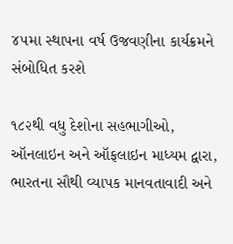૪૫મા સ્થાપના વર્ષ ઉજવણીના કાર્યક્રમને સંબોધિત કરશે

૧૮૨થી વધુ દેશોના સહભાગીઓ, ઑનલાઇન અને ઑફલાઇન માધ્યમ દ્વારા, ભારતના સૌથી વ્યાપક માનવતાવાદી અને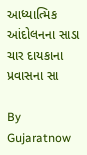આધ્યાત્મિક આંદોલનના સાડા ચાર દાયકાના પ્રવાસના સા

By Gujaratnow